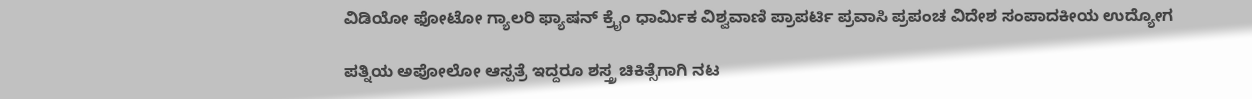ವಿಡಿಯೋ ಫೋಟೋ ಗ್ಯಾಲರಿ ಫ್ಯಾಷನ್ ಕ್ರೈಂ ಧಾರ್ಮಿಕ ವಿಶ್ವವಾಣಿ ಪ್ರಾಪರ್ಟಿ ಪ್ರವಾಸಿ ಪ್ರಪಂಚ ವಿದೇಶ ಸಂಪಾದಕೀಯ ಉದ್ಯೋಗ

ಪತ್ನಿಯ ಅಪೋಲೋ ಆಸ್ಪತ್ರೆ ಇದ್ದರೂ ಶಸ್ತ್ರ ಚಿಕಿತ್ಸೆಗಾಗಿ ನಟ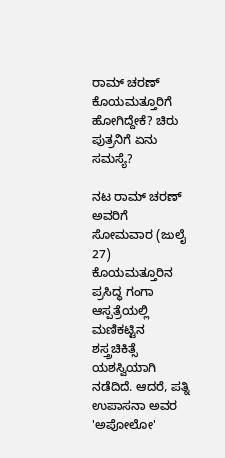ರಾಮ್‌ ಚರಣ್ ಕೊಯಮತ್ತೂರಿಗೆ ಹೋಗಿದ್ದೇಕೆ? ಚಿರು ಪುತ್ರನಿಗೆ ಏನು ಸಮಸ್ಯೆ?

ನಟ ರಾಮ್ ಚರಣ್ ಅವರಿಗೆ ಸೋಮವಾರ (ಜುಲೈ 27) ಕೊಯಮತ್ತೂರಿನ ಪ್ರಸಿದ್ಧ ಗಂಗಾ ಆಸ್ಪತ್ರೆಯಲ್ಲಿ ಮಣಿಕಟ್ಟಿನ ಶಸ್ತ್ರಚಿಕಿತ್ಸೆ ಯಶಸ್ವಿಯಾಗಿ ನಡೆದಿದೆ. ಆದರೆ, ಪತ್ನಿ ಉಪಾಸನಾ ಅವರ 'ಅಪೋಲೋ'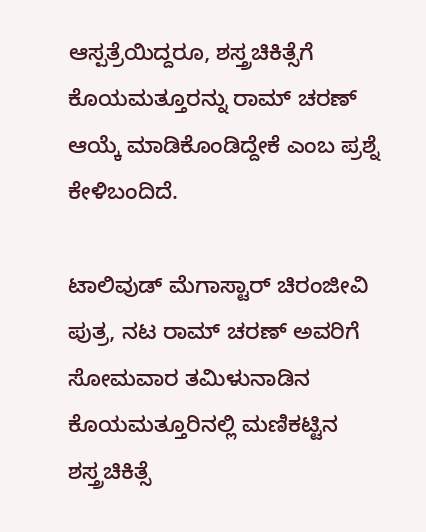ಆಸ್ಪತ್ರೆಯಿದ್ದರೂ, ಶಸ್ತ್ರಚಿಕಿತ್ಸೆಗೆ ಕೊಯಮತ್ತೂರನ್ನು ರಾಮ್‌ ಚರಣ್ ಆಯ್ಕೆ ಮಾಡಿಕೊಂಡಿದ್ದೇಕೆ ಎಂಬ ಪ್ರಶ್ನೆ ಕೇಳಿಬಂದಿದೆ.

ಟಾಲಿವುಡ್ ಮೆಗಾಸ್ಟಾರ್ ಚಿರಂಜೀವಿ ಪುತ್ರ, ನಟ ರಾಮ್ ಚರಣ್ ಅವರಿಗೆ ಸೋಮವಾರ ತಮಿಳುನಾಡಿನ ಕೊಯಮತ್ತೂರಿನಲ್ಲಿ ಮಣಿಕಟ್ಟಿನ ಶಸ್ತ್ರಚಿಕಿತ್ಸೆ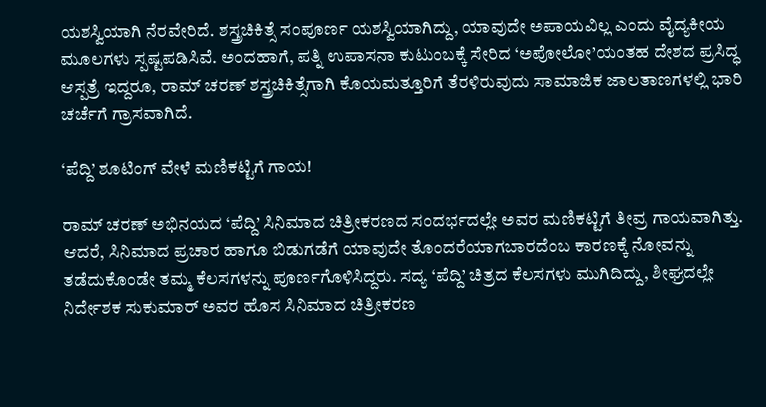ಯಶಸ್ವಿಯಾಗಿ ನೆರವೇರಿದೆ. ಶಸ್ತ್ರಚಿಕಿತ್ಸೆ ಸಂಪೂರ್ಣ ಯಶಸ್ವಿಯಾಗಿದ್ದು, ಯಾವುದೇ ಅಪಾಯವಿಲ್ಲ ಎಂದು ವೈದ್ಯಕೀಯ ಮೂಲಗಳು ಸ್ಪಷ್ಟಪಡಿಸಿವೆ. ಅಂದಹಾಗೆ, ಪತ್ನಿ ಉಪಾಸನಾ ಕುಟುಂಬಕ್ಕೆ ಸೇರಿದ ‘ಅಪೋಲೋ’ಯಂತಹ ದೇಶದ ಪ್ರಸಿದ್ಧ ಆಸ್ಪತ್ರೆ ಇದ್ದರೂ, ರಾಮ್ ಚರಣ್ ಶಸ್ತ್ರಚಿಕಿತ್ಸೆಗಾಗಿ ಕೊಯಮತ್ತೂರಿಗೆ ತೆರಳಿರುವುದು ಸಾಮಾಜಿಕ ಜಾಲತಾಣಗಳಲ್ಲಿ ಭಾರಿ ಚರ್ಚೆಗೆ ಗ್ರಾಸವಾಗಿದೆ.

‘ಪೆದ್ದಿ’ ಶೂಟಿಂಗ್ ವೇಳೆ ಮಣಿಕಟ್ಟಿಗೆ ಗಾಯ!

ರಾಮ್ ಚರಣ್ ಅಭಿನಯದ ‘ಪೆದ್ದಿ’ ಸಿನಿಮಾದ ಚಿತ್ರೀಕರಣದ ಸಂದರ್ಭದಲ್ಲೇ ಅವರ ಮಣಿಕಟ್ಟಿಗೆ ತೀವ್ರ ಗಾಯವಾಗಿತ್ತು. ಆದರೆ, ಸಿನಿಮಾದ ಪ್ರಚಾರ ಹಾಗೂ ಬಿಡುಗಡೆಗೆ ಯಾವುದೇ ತೊಂದರೆಯಾಗಬಾರದೆಂಬ ಕಾರಣಕ್ಕೆ ನೋವನ್ನು ತಡೆದುಕೊಂಡೇ ತಮ್ಮ ಕೆಲಸಗಳನ್ನು ಪೂರ್ಣಗೊಳಿಸಿದ್ದರು. ಸದ್ಯ ‘ಪೆದ್ದಿ’ ಚಿತ್ರದ ಕೆಲಸಗಳು ಮುಗಿದಿದ್ದು, ಶೀಘ್ರದಲ್ಲೇ ನಿರ್ದೇಶಕ ಸುಕುಮಾರ್ ಅವರ ಹೊಸ ಸಿನಿಮಾದ ಚಿತ್ರೀಕರಣ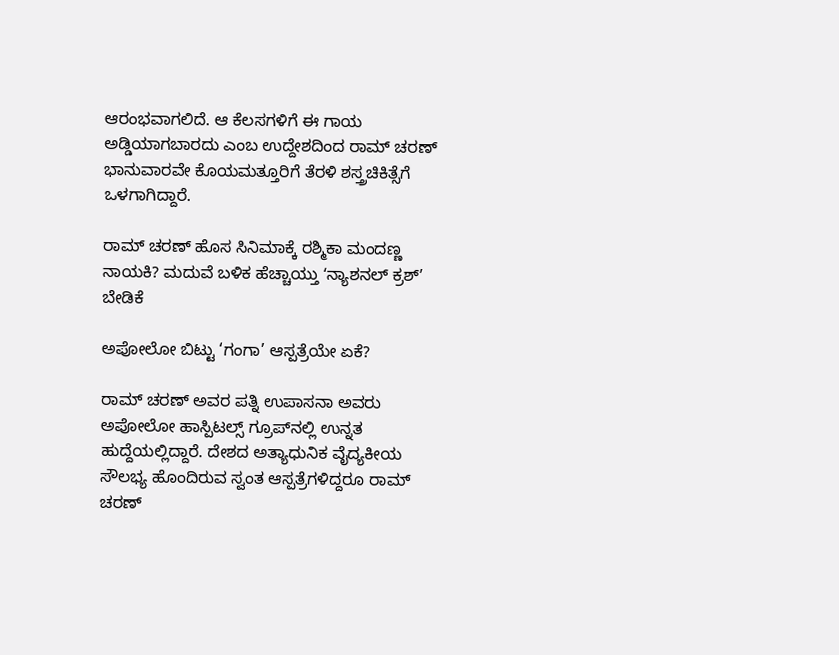ಆರಂಭವಾಗಲಿದೆ. ಆ ಕೆಲಸಗಳಿಗೆ ಈ ಗಾಯ ಅಡ್ಡಿಯಾಗಬಾರದು ಎಂಬ ಉದ್ದೇಶದಿಂದ ರಾಮ್ ಚರಣ್ ಭಾನುವಾರವೇ ಕೊಯಮತ್ತೂರಿಗೆ ತೆರಳಿ ಶಸ್ತ್ರಚಿಕಿತ್ಸೆಗೆ ಒಳಗಾಗಿದ್ದಾರೆ.

ರಾಮ್‌ ಚರಣ್‌ ಹೊಸ ಸಿನಿಮಾಕ್ಕೆ ರಶ್ಮಿಕಾ ಮಂದಣ್ಣ ನಾಯಕಿ? ಮದುವೆ ಬಳಿಕ ಹೆಚ್ಚಾಯ್ತು ʻನ್ಯಾಶನಲ್‌ ಕ್ರಶ್‌ʼ ಬೇಡಿಕೆ

ಅಪೋಲೋ ಬಿಟ್ಟು ‘ಗಂಗಾ’ ಆಸ್ಪತ್ರೆಯೇ ಏಕೆ?

ರಾಮ್ ಚರಣ್ ಅವರ ಪತ್ನಿ ಉಪಾಸನಾ ಅವರು ಅಪೋಲೋ ಹಾಸ್ಪಿಟಲ್ಸ್ ಗ್ರೂಪ್‌ನಲ್ಲಿ ಉನ್ನತ ಹುದ್ದೆಯಲ್ಲಿದ್ದಾರೆ. ದೇಶದ ಅತ್ಯಾಧುನಿಕ ವೈದ್ಯಕೀಯ ಸೌಲಭ್ಯ ಹೊಂದಿರುವ ಸ್ವಂತ ಆಸ್ಪತ್ರೆಗಳಿದ್ದರೂ ರಾಮ್ ಚರಣ್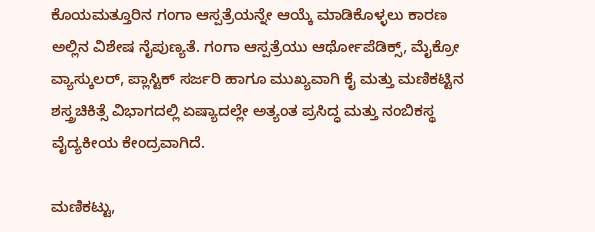ಕೊಯಮತ್ತೂರಿನ ಗಂಗಾ ಆಸ್ಪತ್ರೆಯನ್ನೇ ಆಯ್ಕೆ ಮಾಡಿಕೊಳ್ಳಲು ಕಾರಣ ಅಲ್ಲಿನ ವಿಶೇಷ ನೈಪುಣ್ಯತೆ. ಗಂಗಾ ಆಸ್ಪತ್ರೆಯು ಆರ್ಥೋಪೆಡಿಕ್ಸ್, ಮೈಕ್ರೋ ವ್ಯಾಸ್ಕುಲರ್, ಪ್ಲಾಸ್ಟಿಕ್ ಸರ್ಜರಿ ಹಾಗೂ ಮುಖ್ಯವಾಗಿ ಕೈ ಮತ್ತು ಮಣಿಕಟ್ಟಿನ ಶಸ್ತ್ರಚಿಕಿತ್ಸೆ ವಿಭಾಗದಲ್ಲಿ ಏಷ್ಯಾದಲ್ಲೇ ಅತ್ಯಂತ ಪ್ರಸಿದ್ಧ ಮತ್ತು ನಂಬಿಕಸ್ಥ ವೈದ್ಯಕೀಯ ಕೇಂದ್ರವಾಗಿದೆ.

ಮಣಿಕಟ್ಟು,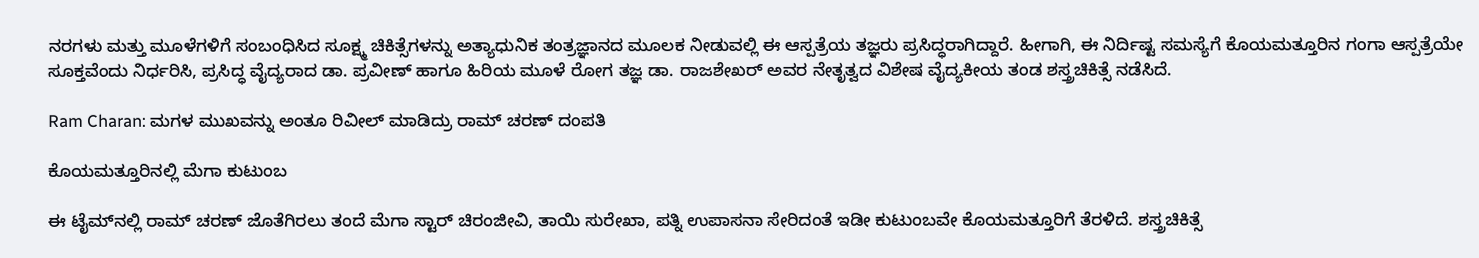ನರಗಳು ಮತ್ತು ಮೂಳೆಗಳಿಗೆ ಸಂಬಂಧಿಸಿದ ಸೂಕ್ಷ್ಮ ಚಿಕಿತ್ಸೆಗಳನ್ನು ಅತ್ಯಾಧುನಿಕ ತಂತ್ರಜ್ಞಾನದ ಮೂಲಕ ನೀಡುವಲ್ಲಿ ಈ ಆಸ್ಪತ್ರೆಯ ತಜ್ಞರು ಪ್ರಸಿದ್ಧರಾಗಿದ್ದಾರೆ. ಹೀಗಾಗಿ, ಈ ನಿರ್ದಿಷ್ಟ ಸಮಸ್ಯೆಗೆ ಕೊಯಮತ್ತೂರಿನ ಗಂಗಾ ಆಸ್ಪತ್ರೆಯೇ ಸೂಕ್ತವೆಂದು ನಿರ್ಧರಿಸಿ, ಪ್ರಸಿದ್ಧ ವೈದ್ಯರಾದ ಡಾ. ಪ್ರವೀಣ್ ಹಾಗೂ ಹಿರಿಯ ಮೂಳೆ ರೋಗ ತಜ್ಞ ಡಾ. ರಾಜಶೇಖರ್ ಅವರ ನೇತೃತ್ವದ ವಿಶೇಷ ವೈದ್ಯಕೀಯ ತಂಡ ಶಸ್ತ್ರಚಿಕಿತ್ಸೆ ನಡೆಸಿದೆ.

Ram Charan: ಮಗಳ ಮುಖವನ್ನು ಅಂತೂ ರಿವೀಲ್‌ ಮಾಡಿದ್ರು ರಾಮ್‌ ಚರಣ್‌ ದಂಪತಿ

ಕೊಯಮತ್ತೂರಿನಲ್ಲಿ ಮೆಗಾ ಕುಟುಂಬ

ಈ ಟೈಮ್‌ನಲ್ಲಿ ರಾಮ್ ಚರಣ್ ಜೊತೆಗಿರಲು ತಂದೆ ಮೆಗಾ ಸ್ಟಾರ್ ಚಿರಂಜೀವಿ, ತಾಯಿ ಸುರೇಖಾ, ಪತ್ನಿ ಉಪಾಸನಾ ಸೇರಿದಂತೆ ಇಡೀ ಕುಟುಂಬವೇ ಕೊಯಮತ್ತೂರಿಗೆ ತೆರಳಿದೆ. ಶಸ್ತ್ರಚಿಕಿತ್ಸೆ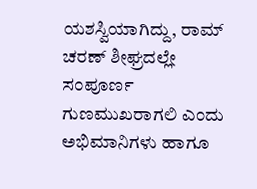ಯಶಸ್ವಿಯಾಗಿದ್ದು, ರಾಮ್ ಚರಣ್ ಶೀಘ್ರದಲ್ಲೇ ಸಂಪೂರ್ಣ ಗುಣಮುಖರಾಗಲಿ ಎಂದು ಅಭಿಮಾನಿಗಳು ಹಾಗೂ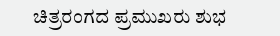ಚಿತ್ರರಂಗದ ಪ್ರಮುಖರು ಶುಭ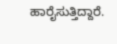ಹಾರೈಸುತ್ತಿದ್ದಾರೆ.